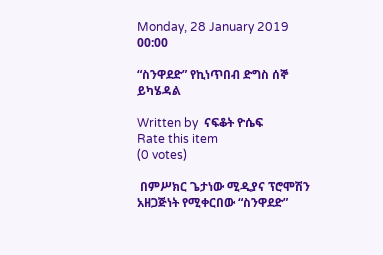Monday, 28 January 2019 00:00

“ስንዋደድ” የኪነጥበብ ድግስ ሰኞ ይካሄዳል

Written by  ናፍቆት ዮሴፍ
Rate this item
(0 votes)

 በምሥክር ጌታነው ሚዲያና ፕሮሞሽን አዘጋጅነት የሚቀርበው “ስንዋደድ”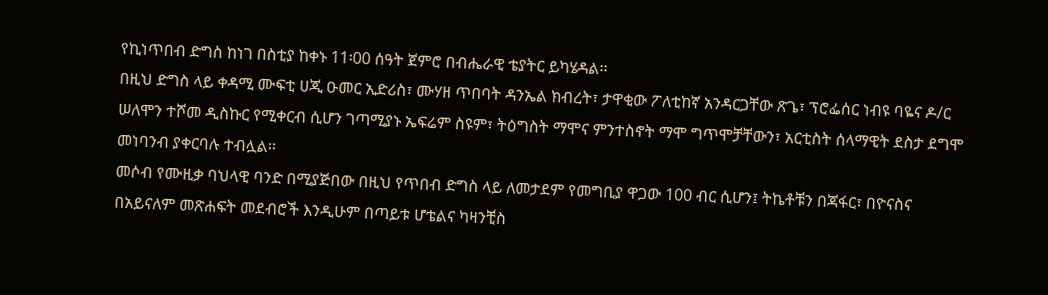የኪነጥበብ ድግስ ከነገ በስቲያ ከቀኑ 11፡00 ሰዓት ጀምሮ በብሔራዊ ቴያትር ይካሄዳል፡፡
በዚህ ድግስ ላይ ቀዳሚ ሙፍቲ ሀጂ ዑመር ኢድሪስ፣ ሙሃዘ ጥበባት ዳንኤል ክብረት፣ ታዋቂው ፖለቲከኛ አንዳርጋቸው ጽጌ፣ ፕሮፌሰር ነብዩ ባዬና ዶ/ር ሠለሞን ተሾመ ዲስኩር የሚቀርብ ሲሆን ገጣሚያኑ ኤፍሬም ስዩም፣ ትዕግስት ማሞና ምንተስኖት ማሞ ግጥሞቻቸውን፣ አርቲስት ሰላማዊት ደስታ ደግሞ መነባንብ ያቀርባሉ ተብሏል፡፡
መሶብ የሙዚቃ ባህላዊ ባንድ በሚያጅበው በዚህ የጥበብ ድግስ ላይ ለመታደም የመግቢያ ዋጋው 100 ብር ሲሆን፤ ትኬቶቹን በጃፋር፣ በዮናስና በአይናለም መጽሐፍት መደብሮች እንዲሁም በጣይቱ ሆቴልና ካዛንቺስ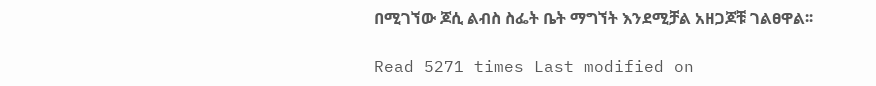በሚገኘው ጆሲ ልብስ ስፌት ቤት ማግኘት እንደሚቻል አዘጋጆቹ ገልፀዋል፡፡

Read 5271 times Last modified on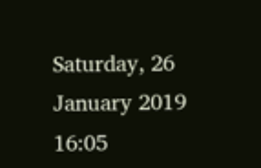Saturday, 26 January 2019 16:05